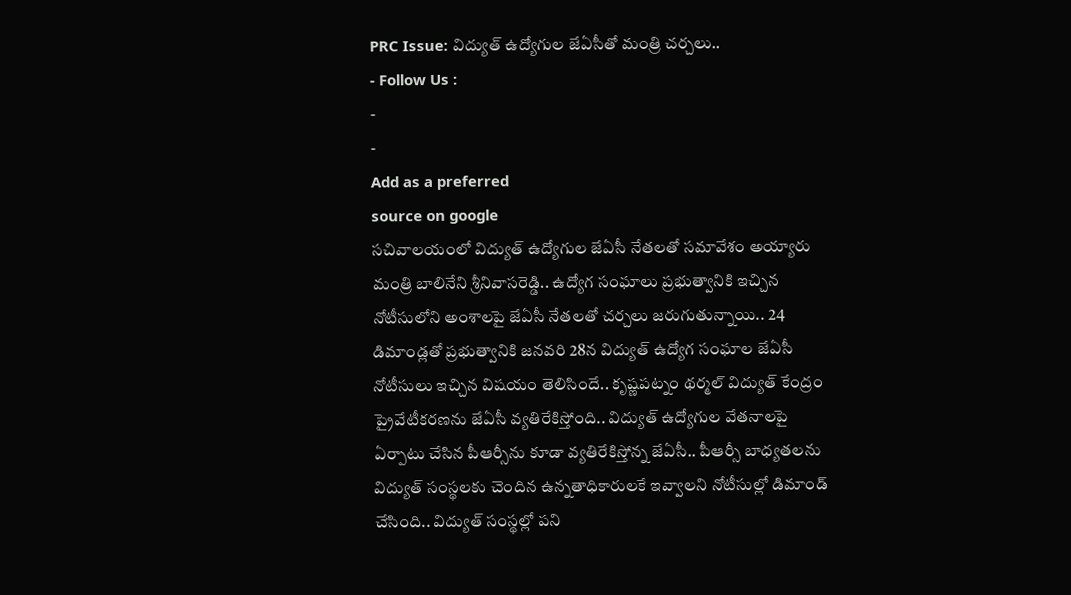PRC Issue: విద్యుత్ ఉద్యోగుల జేఏసీతో మంత్రి చర్చలు..
- Follow Us :
-
-
Add as a preferred
source on google
సచివాలయంలో విద్యుత్ ఉద్యోగుల జేఏసీ నేతలతో సమావేశం అయ్యారు మంత్రి బాలినేని శ్రీనివాసరెడ్డి.. ఉద్యోగ సంఘాలు ప్రభుత్వానికి ఇచ్చిన నోటీసులోని అంశాలపై జేఏసీ నేతలతో చర్చలు జరుగుతున్నాయి.. 24 డిమాండ్లతో ప్రభుత్వానికి జనవరి 28న విద్యుత్ ఉద్యోగ సంఘాల జేఏసీ నోటీసులు ఇచ్చిన విషయం తెలిసిందే.. కృష్ణపట్నం థర్మల్ విద్యుత్ కేంద్రం ప్రైవేటీకరణను జేఏసీ వ్యతిరేకిస్తోంది.. విద్యుత్ ఉద్యోగుల వేతనాలపై ఏర్పాటు చేసిన పీఆర్సీను కూడా వ్యతిరేకిస్తోన్న జేఏసీ.. పీఆర్సీ బాధ్యతలను విద్యుత్ సంస్థలకు చెందిన ఉన్నతాధికారులకే ఇవ్వాలని నోటీసుల్లో డిమాండ్ చేసింది.. విద్యుత్ సంస్థల్లో పని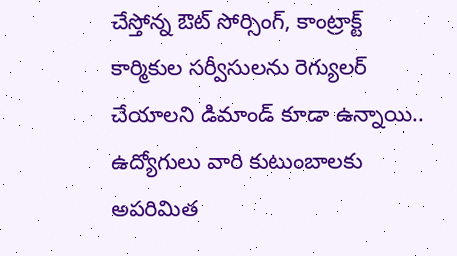చేస్తోన్న ఔట్ సోర్సింగ్, కాంట్రాక్ట్ కార్మికుల సర్వీసులను రెగ్యులర్ చేయాలని డిమాండ్ కూడా ఉన్నాయి.. ఉద్యోగులు వారి కుటుంబాలకు అపరిమిత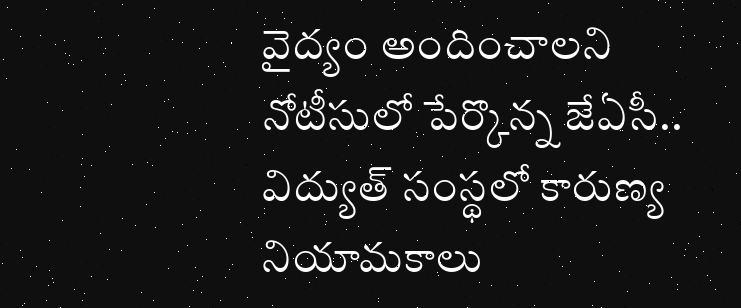వైద్యం అందించాలని నోటీసులో పేర్కొన్న జేఏసీ.. విద్యుత్ సంస్థలో కారుణ్య నియామకాలు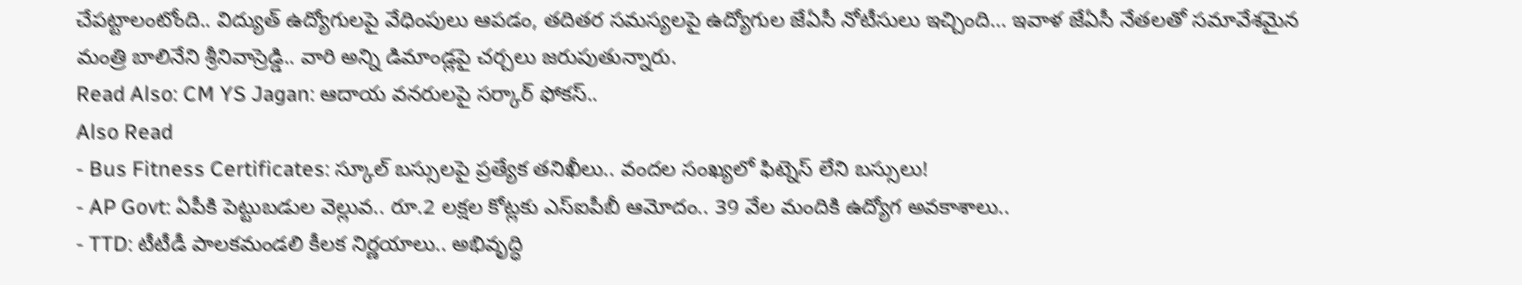చేపట్టాలంటోంది.. విద్యుత్ ఉద్యోగులపై వేధింపులు ఆపడం, తదితర సమస్యలపై ఉద్యోగుల జేఏసీ నోటీసులు ఇచ్చింది… ఇవాళ జేఏసీ నేతలతో సమావేశమైన మంత్రి బాలినేని శ్రీనివాస్రెడ్డి.. వారి అన్ని డిమాండ్లపై చర్చలు జరుపుతున్నారు.
Read Also: CM YS Jagan: ఆదాయ వనరులపై సర్కార్ ఫోకస్..
Also Read
- Bus Fitness Certificates: స్కూల్ బస్సులపై ప్రత్యేక తనిఖీలు.. వందల సంఖ్యలో ఫిట్నెస్ లేని బస్సులు!
- AP Govt: ఏపీకి పెట్టుబడుల వెల్లువ.. రూ.2 లక్షల కోట్లకు ఎస్ఐపీబీ ఆమోదం.. 39 వేల మందికి ఉద్యోగ అవకాశాలు..
- TTD: టీటీడీ పాలకమండలి కీలక నిర్ణయాలు.. అభివృద్ధి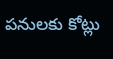పనులకు కోట్లు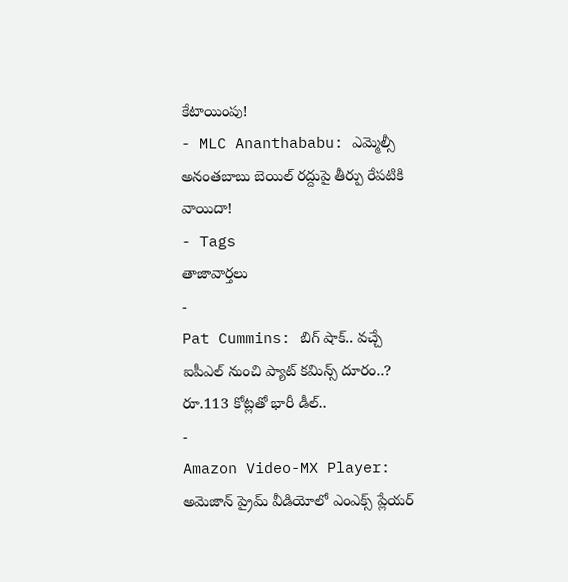కేటాయింపు!
- MLC Ananthababu: ఎమ్మెల్సీ అనంతబాబు బెయిల్ రద్దుపై తీర్పు రేపటికి వాయిదా!
- Tags
తాజావార్తలు
-
Pat Cummins: బిగ్ షాక్.. వచ్చే ఐపీఎల్ నుంచి ప్యాట్ కమిన్స్ దూరం..? రూ.113 కోట్లతో భారీ డీల్..
-
Amazon Video-MX Player: అమెజాన్ ప్రైమ్ వీడియోలో ఎంఎక్స్ ప్లేయర్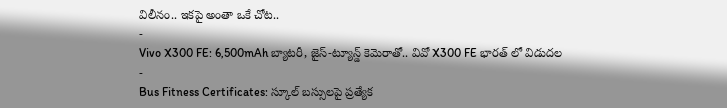విలీనం.. ఇకపై అంతా ఒకే చోట..
-
Vivo X300 FE: 6,500mAh బ్యాటరీ, జైస్-ట్యూన్డ్ కెమెరాతో.. వివో X300 FE భారత్ లో విడుదల
-
Bus Fitness Certificates: స్కూల్ బస్సులపై ప్రత్యేక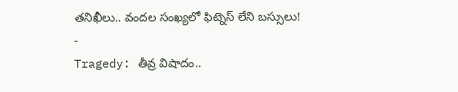తనిఖీలు.. వందల సంఖ్యలో ఫిట్నెస్ లేని బస్సులు!
-
Tragedy: తీవ్ర విషాదం..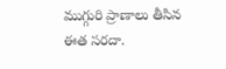ముగ్గురి ప్రాణాలు తీసిన ఈత సరదా.